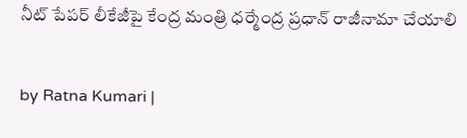నీట్ పేపర్ లీకేజీపై కేంద్ర మంత్రి ధర్మేంద్ర ప్రధాన్ రాజీనామా చేయాలి

by Ratna Kumari |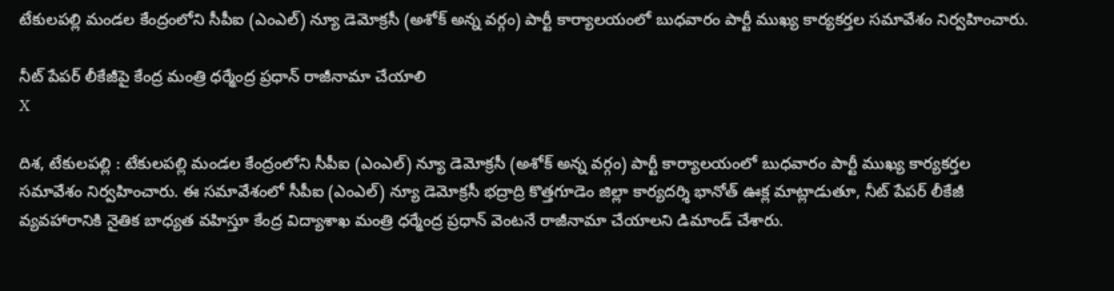టేకులపల్లి మండల కేంద్రంలోని సీపీఐ (ఎంఎల్) న్యూ డెమోక్రసీ (అశోక్ అన్న వర్గం) పార్టీ కార్యాలయంలో బుధవారం పార్టీ ముఖ్య కార్యకర్తల సమావేశం నిర్వహించారు.

నీట్ పేపర్ లీకేజీపై కేంద్ర మంత్రి ధర్మేంద్ర ప్రధాన్ రాజీనామా చేయాలి
X

దిశ, టేకులపల్లి : టేకులపల్లి మండల కేంద్రంలోని సీపీఐ (ఎంఎల్) న్యూ డెమోక్రసీ (అశోక్ అన్న వర్గం) పార్టీ కార్యాలయంలో బుధవారం పార్టీ ముఖ్య కార్యకర్తల సమావేశం నిర్వహించారు. ఈ సమావేశంలో సీపీఐ (ఎంఎల్) న్యూ డెమోక్రసీ భద్రాద్రి కొత్తగూడెం జిల్లా కార్యదర్శి భానోత్ ఊక్ల మాట్లాడుతూ, నీట్ పేపర్ లీకేజీ వ్యవహారానికి నైతిక బాధ్యత వహిస్తూ కేంద్ర విద్యాశాఖ మంత్రి ధర్మేంద్ర ప్రధాన్ వెంటనే రాజీనామా చేయాలని డిమాండ్ చేశారు.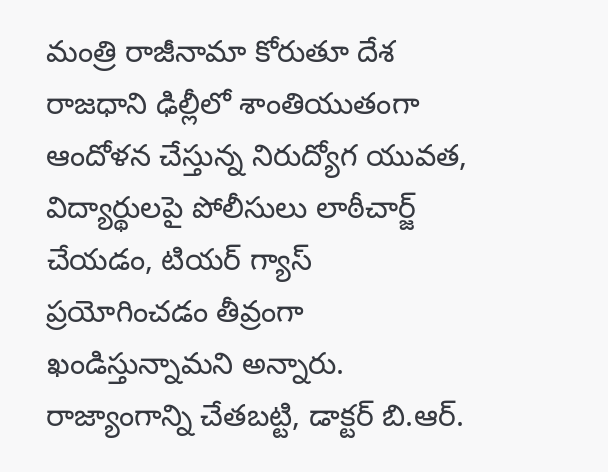మంత్రి రాజీనామా కోరుతూ దేశ రాజధాని ఢిల్లీలో శాంతియుతంగా ఆందోళన చేస్తున్న నిరుద్యోగ యువత, విద్యార్థులపై పోలీసులు లాఠీచార్జ్ చేయడం, టియర్ గ్యాస్ ప్రయోగించడం తీవ్రంగా ఖండిస్తున్నామని అన్నారు. రాజ్యాంగాన్ని చేతబట్టి, డాక్టర్ బి.ఆర్.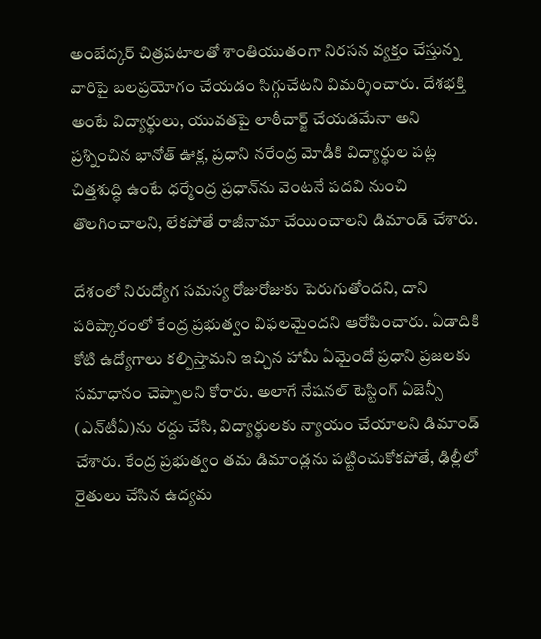అంబేద్కర్ చిత్రపటాలతో శాంతియుతంగా నిరసన వ్యక్తం చేస్తున్న వారిపై బలప్రయోగం చేయడం సిగ్గుచేటని విమర్శించారు. దేశభక్తి అంటే విద్యార్థులు, యువతపై లాఠీచార్జ్ చేయడమేనా అని ప్రశ్నించిన భానోత్ ఊక్ల, ప్రధాని నరేంద్ర మోడీకి విద్యార్థుల పట్ల చిత్తశుద్ధి ఉంటే ధర్మేంద్ర ప్రధాన్‌ను వెంటనే పదవి నుంచి తొలగించాలని, లేకపోతే రాజీనామా చేయించాలని డిమాండ్ చేశారు.

దేశంలో నిరుద్యోగ సమస్య రోజురోజుకు పెరుగుతోందని, దాని పరిష్కారంలో కేంద్ర ప్రభుత్వం విఫలమైందని ఆరోపించారు. ఏడాదికి కోటి ఉద్యోగాలు కల్పిస్తామని ఇచ్చిన హామీ ఏమైందో ప్రధాని ప్రజలకు సమాధానం చెప్పాలని కోరారు. అలాగే నేషనల్ టెస్టింగ్ ఏజెన్సీ (ఎన్‌టీఏ)ను రద్దు చేసి, విద్యార్థులకు న్యాయం చేయాలని డిమాండ్ చేశారు. కేంద్ర ప్రభుత్వం తమ డిమాండ్లను పట్టించుకోకపోతే, ఢిల్లీలో రైతులు చేసిన ఉద్యమ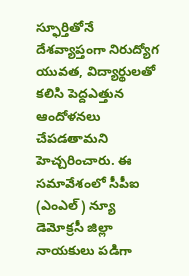స్ఫూర్తితోనే దేశవ్యాప్తంగా నిరుద్యోగ యువత, విద్యార్థులతో కలిసి పెద్దఎత్తున ఆందోళనలు చేపడతామని హెచ్చరించారు. ఈ సమావేశంలో సీపీఐ (ఎంఎల్) న్యూ డెమోక్రసీ జిల్లా నాయకులు పడిగా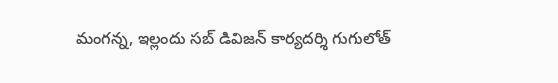మంగన్న, ఇల్లందు సబ్ డివిజన్ కార్యదర్శి గుగులోత్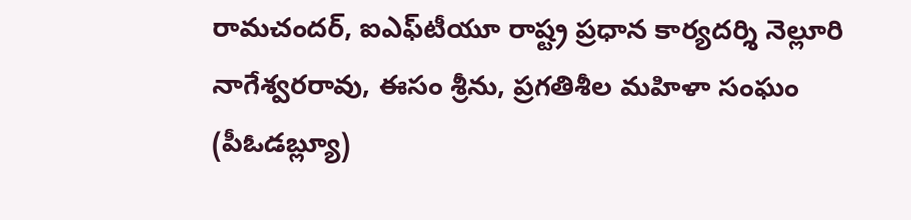రామచందర్, ఐఎఫ్‌టీయూ రాష్ట్ర ప్రధాన కార్యదర్శి నెల్లూరి నాగేశ్వరరావు, ఈసం శ్రీను, ప్రగతిశీల మహిళా సంఘం (పీఓడబ్ల్యూ)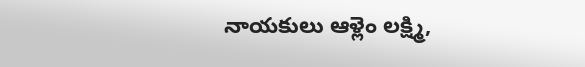నాయకులు ఆళ్లెం లక్ష్మి,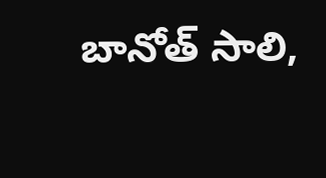బానోత్ సాలి,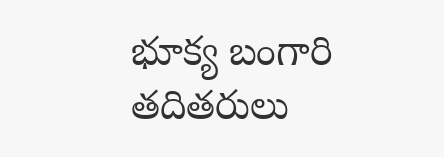భూక్య బంగారి తదితరులు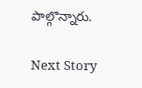పాల్గొన్నారు.

Next Story